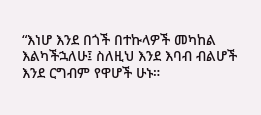“እነሆ እንደ በጎች በተኩላዎች መካከል እልካችኋለሁ፤ ስለዚህ እንደ እባብ ብልሆች እንደ ርግብም የዋሆች ሁኑ።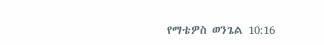የማቴዎስ ወንጌል 10:16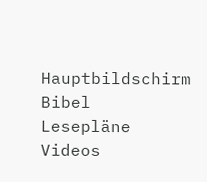Hauptbildschirm
Bibel
Lesepläne
Videos